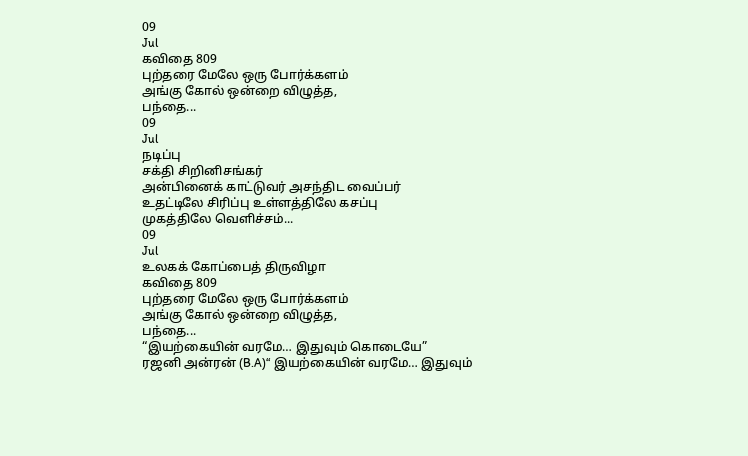09
Jul
கவிதை 809
புற்தரை மேலே ஒரு போர்க்களம்
அங்கு கோல் ஒன்றை விழுத்த,
பந்தை...
09
Jul
நடிப்பு
சக்தி சிறினிசங்கர்
அன்பினைக் காட்டுவர் அசந்திட வைப்பர்
உதட்டிலே சிரிப்பு உள்ளத்திலே கசப்பு
முகத்திலே வெளிச்சம்...
09
Jul
உலகக் கோப்பைத் திருவிழா
கவிதை 809
புற்தரை மேலே ஒரு போர்க்களம்
அங்கு கோல் ஒன்றை விழுத்த,
பந்தை...
“இயற்கையின் வரமே… இதுவும் கொடையே”
ரஜனி அன்ரன் (B.A)“ இயற்கையின் வரமே… இதுவும்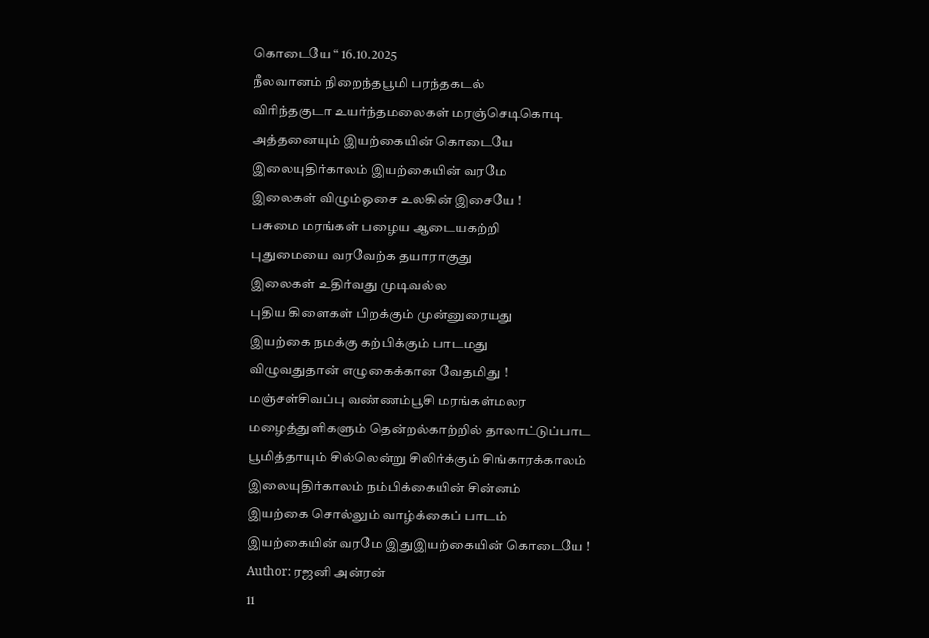கொடையே “ 16.10.2025
நீலவானம் நிறைந்தபூமி பரந்தகடல்
விரிந்தகுடா உயர்ந்தமலைகள் மரஞ்செடிகொடி
அத்தனையும் இயற்கையின் கொடையே
இலையுதிர்காலம் இயற்கையின் வரமே
இலைகள் விழும்ஓசை உலகின் இசையே !
பசுமை மரங்கள் பழைய ஆடையகற்றி
புதுமையை வரவேற்க தயாராகுது
இலைகள் உதிர்வது முடிவல்ல
புதிய கிளைகள் பிறக்கும் முன்னுரையது
இயற்கை நமக்கு கற்பிக்கும் பாடமது
விழுவதுதான் எழுகைக்கான வேதமிது !
மஞ்சள்சிவப்பு வண்ணம்பூசி மரங்கள்மலர
மழைத்துளிகளும் தென்றல்காற்றில் தாலாட்டுப்பாட
பூமித்தாயும் சில்லென்று சிலிர்க்கும் சிங்காரக்காலம்
இலையுதிர்காலம் நம்பிக்கையின் சின்னம்
இயற்கை சொல்லும் வாழ்க்கைப் பாடம்
இயற்கையின் வரமே இதுஇயற்கையின் கொடையே !
Author: ரஜனி அன்ரன்
11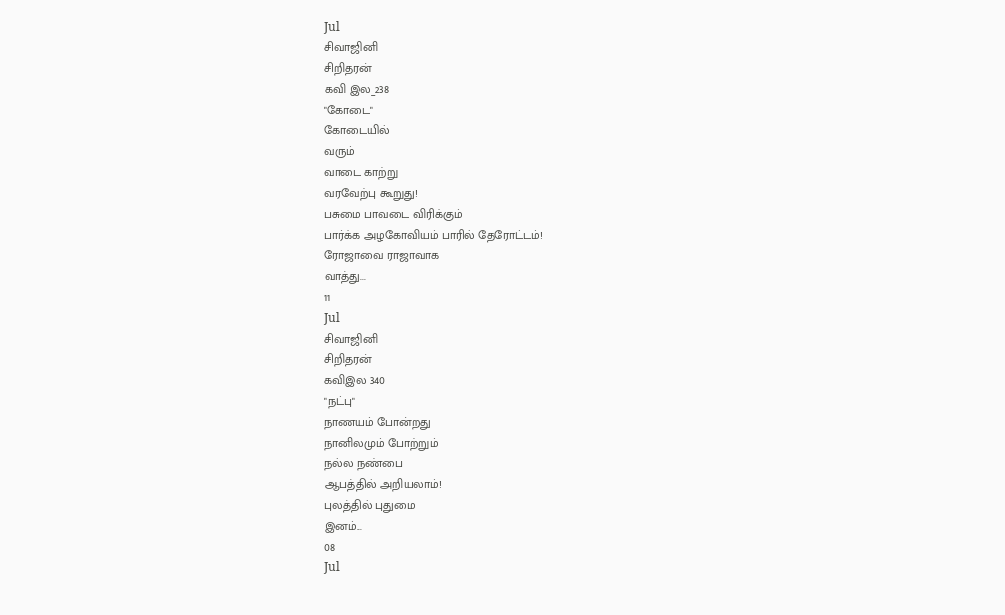Jul
சிவாஜினி
சிறிதரன்
கவி இல_238
"கோடை"
கோடையில்
வரும்
வாடை காற்று
வரவேற்பு கூறுது!
பசுமை பாவடை விரிக்கும்
பார்க்க அழகோவியம் பாரில் தேரோட்டம்!
ரோஜாவை ராஜாவாக
வாத்து...
11
Jul
சிவாஜினி
சிறிதரன்
கவிஇல 340
"நட்பு"
நாணயம் போன்றது
நானிலமும் போற்றும்
நல்ல நண்பை
ஆபத்தில் அறியலாம்!
புலத்தில் புதுமை
இனம்...
08
Jul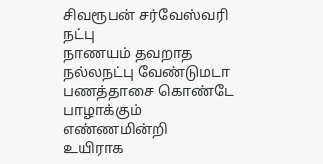சிவரூபன் சர்வேஸ்வரி
நட்பு
நாணயம் தவறாத நல்லநட்பு வேண்டுமடா
பணத்தாசை கொண்டே பாழாக்கும் எண்ணமின்றி
உயிராக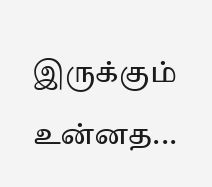இருக்கும் உன்னத...